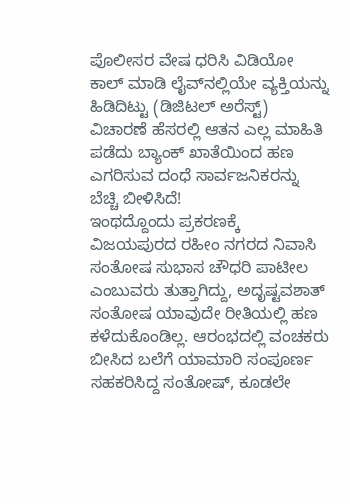ಪೊಲೀಸರ ವೇಷ ಧರಿಸಿ ವಿಡಿಯೋ ಕಾಲ್ ಮಾಡಿ ಲೈವ್‌ನಲ್ಲಿಯೇ ವ್ಯಕ್ತಿಯನ್ನು ಹಿಡಿದಿಟ್ಟು (ಡಿಜಿಟಲ್ ಅರೆಸ್ಟ್) ವಿಚಾರಣೆ ಹೆಸರಲ್ಲಿ ಆತನ ಎಲ್ಲ ಮಾಹಿತಿ ಪಡೆದು ಬ್ಯಾಂಕ್ ಖಾತೆಯಿಂದ ಹಣ ಎಗರಿಸುವ ದಂಧೆ ಸಾರ್ವಜನಿಕರನ್ನು ಬೆಚ್ಚಿ ಬೀಳಿಸಿದೆ!
ಇಂಥದ್ದೊಂದು ಪ್ರಕರಣಕ್ಕೆ ವಿಜಯಪುರದ ರಹೀಂ ನಗರದ ನಿವಾಸಿ ಸಂತೋಷ ಸುಭಾಸ ಚೌಧರಿ ಪಾಟೀಲ ಎಂಬುವರು ತುತ್ತಾಗಿದ್ದು, ಅದೃಷ್ಟವಶಾತ್ ಸಂತೋಷ ಯಾವುದೇ ರೀತಿಯಲ್ಲಿ ಹಣ ಕಳೆದುಕೊಂಡಿಲ್ಲ. ಆರಂಭದಲ್ಲಿ ವಂಚಕರು ಬೀಸಿದ ಬಲೆಗೆ ಯಾಮಾರಿ ಸಂಪೂರ್ಣ ಸಹಕರಿಸಿದ್ದ ಸಂತೋಷ್, ಕೂಡಲೇ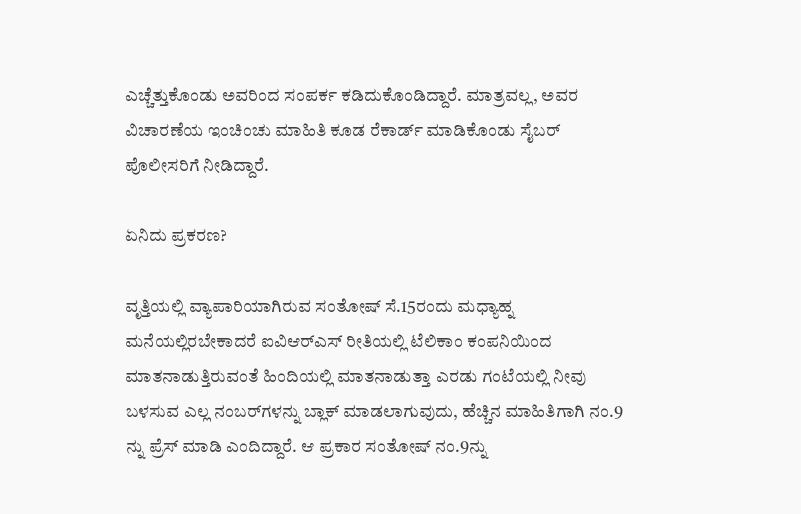ಎಚ್ಚೆತ್ತುಕೊಂಡು ಅವರಿಂದ ಸಂಪರ್ಕ ಕಡಿದುಕೊಂಡಿದ್ದಾರೆ. ಮಾತ್ರವಲ್ಲ, ಅವರ ವಿಚಾರಣೆಯ ಇಂಚಿಂಚು ಮಾಹಿತಿ ಕೂಡ ರೆಕಾರ್ಡ್ ಮಾಡಿಕೊಂಡು ಸೈಬರ್ ಪೊಲೀಸರಿಗೆ ನೀಡಿದ್ದಾರೆ.

ಏನಿದು ಪ್ರಕರಣ?

ವೃತ್ತಿಯಲ್ಲಿ ವ್ಯಾಪಾರಿಯಾಗಿರುವ ಸಂತೋಷ್ ಸೆ.15ರಂದು ಮಧ್ಯಾಹ್ನ ಮನೆಯಲ್ಲಿರಬೇಕಾದರೆ ಐವಿಆರ್‌ಎಸ್ ರೀತಿಯಲ್ಲಿ ಟೆಲಿಕಾಂ ಕಂಪನಿಯಿಂದ ಮಾತನಾಡುತ್ತಿರುವಂತೆ ಹಿಂದಿಯಲ್ಲಿ ಮಾತನಾಡುತ್ತಾ ಎರಡು ಗಂಟೆಯಲ್ಲಿ ನೀವು ಬಳಸುವ ಎಲ್ಲ ನಂಬರ್‌ಗಳನ್ನು ಬ್ಲಾಕ್ ಮಾಡಲಾಗುವುದು, ಹೆಚ್ಚಿನ ಮಾಹಿತಿಗಾಗಿ ನಂ.9 ನ್ನು ಪ್ರೆಸ್ ಮಾಡಿ ಎಂದಿದ್ದಾರೆ. ಆ ಪ್ರಕಾರ ಸಂತೋಷ್ ನಂ.9ನ್ನು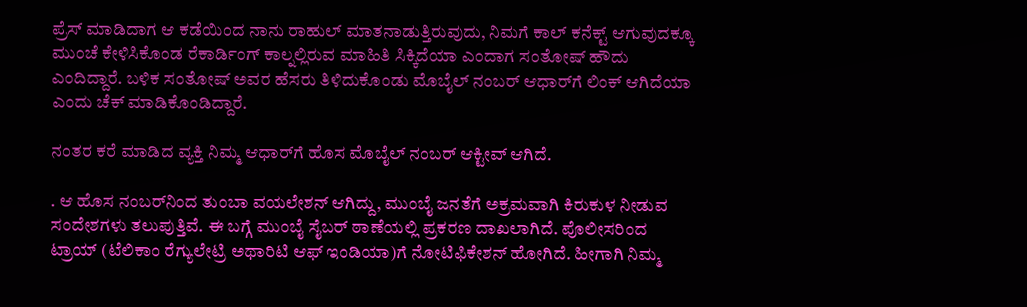ಪ್ರೆಸ್ ಮಾಡಿದಾಗ ಆ ಕಡೆಯಿಂದ ನಾನು ರಾಹುಲ್ ಮಾತನಾಡುತ್ತಿರುವುದು, ನಿಮಗೆ ಕಾಲ್ ಕನೆಕ್ಟ್ ಆಗುವುದಕ್ಕೂ ಮುಂಚೆ ಕೇಳಿಸಿಕೊಂಡ ರೆಕಾರ್ಡಿಂಗ್ ಕಾಲ್ನಲ್ಲಿರುವ ಮಾಹಿತಿ ಸಿಕ್ಕಿದೆಯಾ ಎಂದಾಗ ಸಂತೋಷ್ ಹೌದು ಎಂದಿದ್ದಾರೆ. ಬಳಿಕ ಸಂತೋಷ್ ಅವರ ಹೆಸರು ತಿಳಿದುಕೊಂಡು ಮೊಬೈಲ್ ನಂಬರ್ ಆಧಾರ್‌ಗೆ ಲಿಂಕ್ ಆಗಿದೆಯಾ ಎಂದು ಚೆಕ್ ಮಾಡಿಕೊಂಡಿದ್ದಾರೆ.

ನಂತರ ಕರೆ ಮಾಡಿದ ವ್ಯಕ್ತಿ ನಿಮ್ಮ ಆಧಾರ್‌ಗೆ ಹೊಸ ಮೊಬೈಲ್ ನಂಬರ್ ಆಕ್ಟೀವ್ ಆಗಿದೆ.

. ಆ ಹೊಸ ನಂಬರ್‌ನಿಂದ ತುಂಬಾ ವಯಲೇಶನ್ ಆಗಿದ್ದು, ಮುಂಬೈ ಜನತೆಗೆ ಅಕ್ರಮವಾಗಿ ಕಿರುಕುಳ ನೀಡುವ ಸಂದೇಶಗಳು ತಲುಪುತ್ತಿವೆ. ಈ ಬಗ್ಗೆ ಮುಂಬೈ ಸೈಬರ್ ಠಾಣೆಯಲ್ಲಿ ಪ್ರಕರಣ ದಾಖಲಾಗಿದೆ. ಪೊಲೀಸರಿಂದ ಟ್ರಾಯ್ (ಟೆಲಿಕಾಂ ರೆಗ್ಯುಲೇಟ್ರಿ ಅಥಾರಿಟಿ ಆಫ್ ಇಂಡಿಯಾ)ಗೆ ನೋಟಿಫಿಕೇಶನ್ ಹೋಗಿದೆ. ಹೀಗಾಗಿ ನಿಮ್ಮ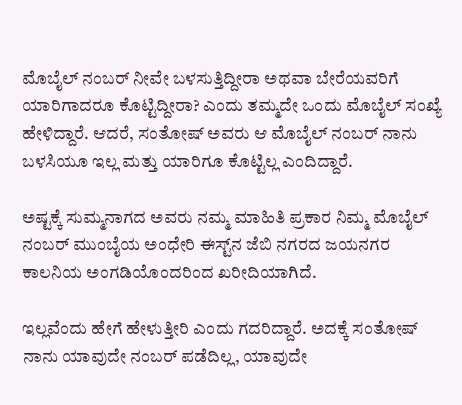ಮೊಬೈಲ್ ನಂಬರ್ ನೀವೇ ಬಳಸುತ್ತಿದ್ದೀರಾ ಅಥವಾ ಬೇರೆಯವರಿಗೆ ಯಾರಿಗಾದರೂ ಕೊಟ್ಟಿದ್ದೀರಾ? ಎಂದು ತಮ್ಮದೇ ಒಂದು ಮೊಬೈಲ್ ಸಂಖ್ಯೆ ಹೇಳಿದ್ದಾರೆ. ಆದರೆ, ಸಂತೋಷ್ ಅವರು ಆ ಮೊಬೈಲ್ ನಂಬರ್ ನಾನು ಬಳಸಿಯೂ ಇಲ್ಲ ಮತ್ತು ಯಾರಿಗೂ ಕೊಟ್ಟಿಲ್ಲ ಎಂದಿದ್ದಾರೆ.

ಅಷ್ಟಕ್ಕೆ ಸುಮ್ಮನಾಗದ ಅವರು ನಮ್ಮ ಮಾಹಿತಿ ಪ್ರಕಾರ ನಿಮ್ಮ ಮೊಬೈಲ್ ನಂಬರ್ ಮುಂಬೈಯ ಅಂಧೇರಿ ಈಸ್ಟ್‌ನ ಜೆಬಿ ನಗರದ ಜಯನಗರ ಕಾಲನಿಯ ಅಂಗಡಿಯೊಂದರಿಂದ ಖರೀದಿಯಾಗಿದೆ.

ಇಲ್ಲವೆಂದು ಹೇಗೆ ಹೇಳುತ್ತೀರಿ ಎಂದು ಗದರಿದ್ದಾರೆ. ಅದಕ್ಕೆ ಸಂತೋಷ್ ನಾನು ಯಾವುದೇ ನಂಬರ್ ಪಡೆದಿಲ್ಲ, ಯಾವುದೇ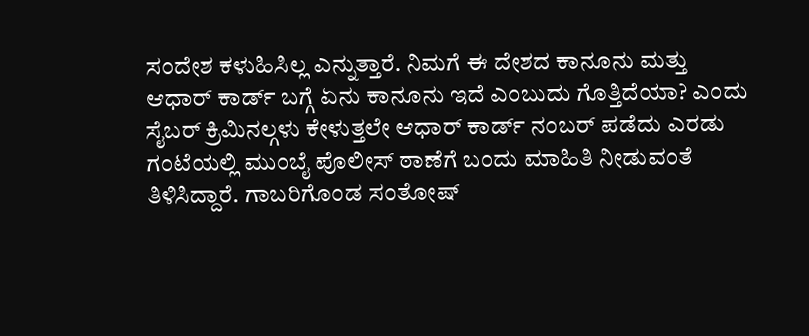ಸಂದೇಶ ಕಳುಹಿಸಿಲ್ಲ ಎನ್ನುತ್ತಾರೆ. ನಿಮಗೆ ಈ ದೇಶದ ಕಾನೂನು ಮತ್ತು ಆಧಾರ್ ಕಾರ್ಡ್ ಬಗ್ಗೆ ಏನು ಕಾನೂನು ಇದೆ ಎಂಬುದು ಗೊತ್ತಿದೆಯಾ? ಎಂದು ಸೈಬರ್ ಕ್ರಿಮಿನಲ್ಗಳು ಕೇಳುತ್ತಲೇ ಆಧಾರ್ ಕಾರ್ಡ್ ನಂಬರ್ ಪಡೆದು ಎರಡು ಗಂಟೆಯಲ್ಲಿ ಮುಂಬೈ ಪೊಲೀಸ್ ಠಾಣೆಗೆ ಬಂದು ಮಾಹಿತಿ ನೀಡುವಂತೆ ತಿಳಿಸಿದ್ದಾರೆ. ಗಾಬರಿಗೊಂಡ ಸಂತೋಷ್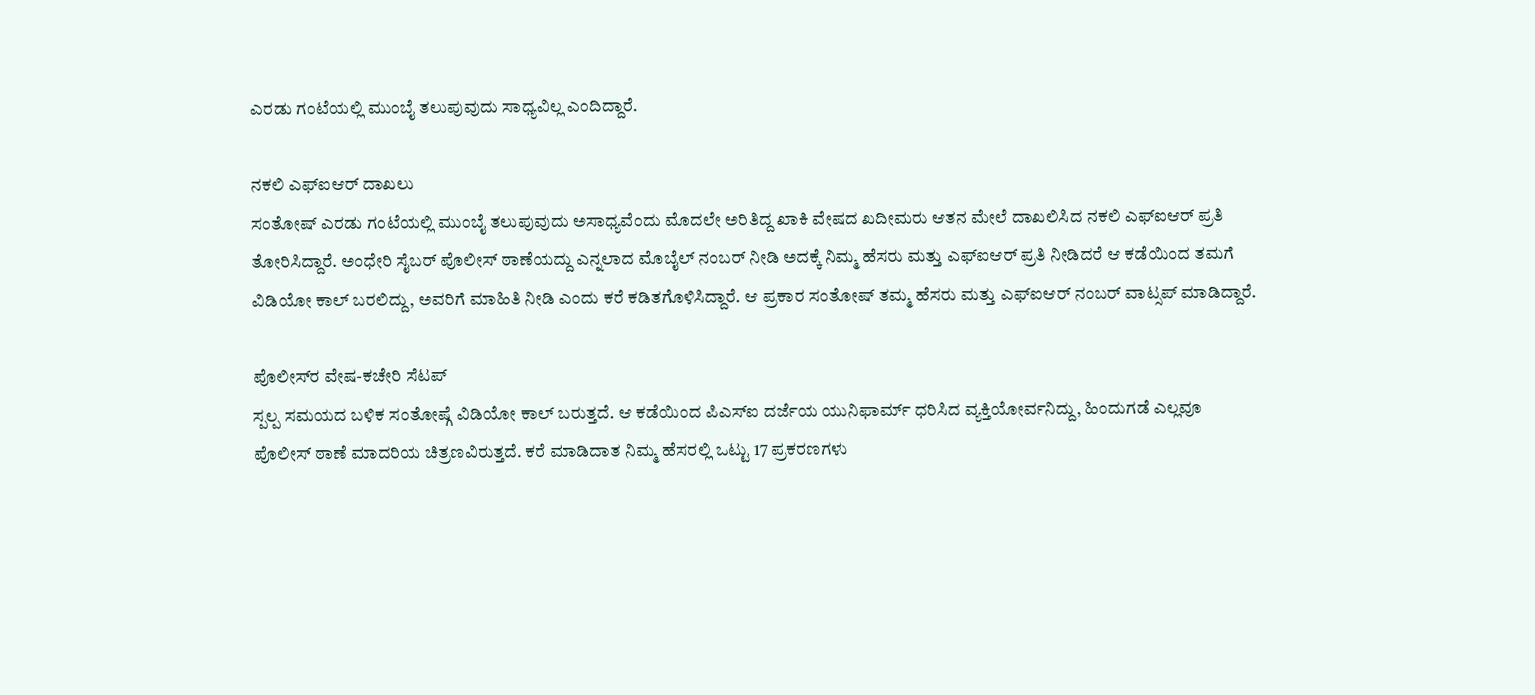ಎರಡು ಗಂಟೆಯಲ್ಲಿ ಮುಂಬೈ ತಲುಪುವುದು ಸಾಧ್ಯವಿಲ್ಲ ಎಂದಿದ್ದಾರೆ.

ನಕಲಿ ಎಫ್‌ಐಆರ್ ದಾಖಲು
ಸಂತೋಷ್ ಎರಡು ಗಂಟೆಯಲ್ಲಿ ಮುಂಬೈ ತಲುಪುವುದು ಅಸಾಧ್ಯವೆಂದು ಮೊದಲೇ ಅರಿತಿದ್ದ ಖಾಕಿ ವೇಷದ ಖದೀಮರು ಆತನ ಮೇಲೆ ದಾಖಲಿಸಿದ ನಕಲಿ ಎಫ್‌ಐಆರ್ ಪ್ರತಿ ತೋರಿಸಿದ್ದಾರೆ. ಅಂಧೇರಿ ಸೈಬರ್ ಪೊಲೀಸ್ ಠಾಣೆಯದ್ದು ಎನ್ನಲಾದ ಮೊಬೈಲ್ ನಂಬರ್ ನೀಡಿ ಅದಕ್ಕೆ ನಿಮ್ಮ ಹೆಸರು ಮತ್ತು ಎಫ್‌ಐಆರ್ ಪ್ರತಿ ನೀಡಿದರೆ ಆ ಕಡೆಯಿಂದ ತಮಗೆ ವಿಡಿಯೋ ಕಾಲ್ ಬರಲಿದ್ದು, ಅವರಿಗೆ ಮಾಹಿತಿ ನೀಡಿ ಎಂದು ಕರೆ ಕಡಿತಗೊಳಿಸಿದ್ದಾರೆ. ಆ ಪ್ರಕಾರ ಸಂತೋಷ್ ತಮ್ಮ ಹೆಸರು ಮತ್ತು ಎಫ್‌ಐಆರ್ ನಂಬರ್ ವಾಟ್ಸಪ್ ಮಾಡಿದ್ದಾರೆ.

ಪೊಲೀಸ್‌ರ ವೇಷ-ಕಚೇರಿ ಸೆಟಪ್
ಸ್ಪಲ್ಪ ಸಮಯದ ಬಳಿಕ ಸಂತೋಷ್ಗೆ ವಿಡಿಯೋ ಕಾಲ್ ಬರುತ್ತದೆ. ಆ ಕಡೆಯಿಂದ ಪಿಎಸ್‌ಐ ದರ್ಜೆಯ ಯುನಿಫಾರ್ಮ್ ಧರಿಸಿದ ವ್ಯಕ್ತಿಯೋರ್ವನಿದ್ದು, ಹಿಂದುಗಡೆ ಎಲ್ಲವೂ ಪೊಲೀಸ್ ಠಾಣೆ ಮಾದರಿಯ ಚಿತ್ರಣವಿರುತ್ತದೆ. ಕರೆ ಮಾಡಿದಾತ ನಿಮ್ಮ ಹೆಸರಲ್ಲಿ ಒಟ್ಟು 17 ಪ್ರಕರಣಗಳು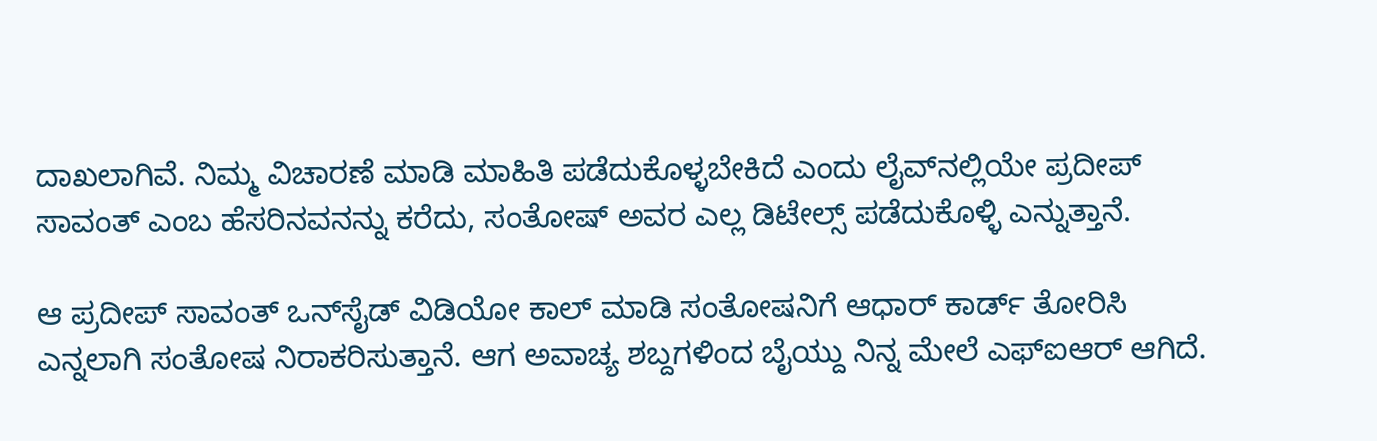ದಾಖಲಾಗಿವೆ. ನಿಮ್ಮ ವಿಚಾರಣೆ ಮಾಡಿ ಮಾಹಿತಿ ಪಡೆದುಕೊಳ್ಳಬೇಕಿದೆ ಎಂದು ಲೈವ್‌ನಲ್ಲಿಯೇ ಪ್ರದೀಪ್ ಸಾವಂತ್ ಎಂಬ ಹೆಸರಿನವನನ್ನು ಕರೆದು, ಸಂತೋಷ್ ಅವರ ಎಲ್ಲ ಡಿಟೇಲ್ಸ್ ಪಡೆದುಕೊಳ್ಳಿ ಎನ್ನುತ್ತಾನೆ.

ಆ ಪ್ರದೀಪ್ ಸಾವಂತ್ ಒನ್‌ಸೈಡ್ ವಿಡಿಯೋ ಕಾಲ್ ಮಾಡಿ ಸಂತೋಷನಿಗೆ ಆಧಾರ್ ಕಾರ್ಡ್ ತೋರಿಸಿ ಎನ್ನಲಾಗಿ ಸಂತೋಷ ನಿರಾಕರಿಸುತ್ತಾನೆ. ಆಗ ಅವಾಚ್ಯ ಶಬ್ದಗಳಿಂದ ಬೈಯ್ದು ನಿನ್ನ ಮೇಲೆ ಎಫ್‌ಐಆರ್ ಆಗಿದೆ.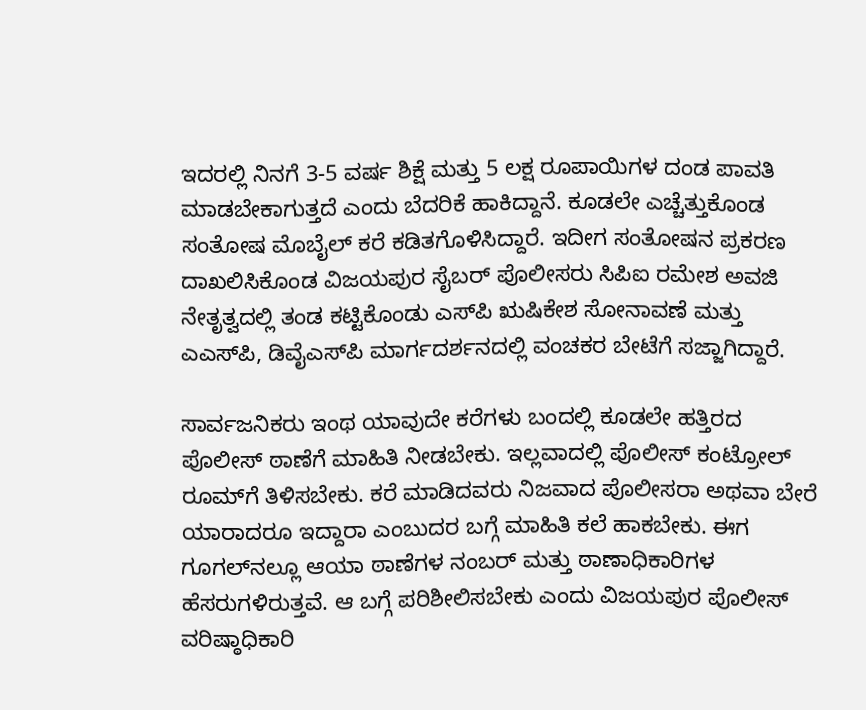ಇದರಲ್ಲಿ ನಿನಗೆ 3-5 ವರ್ಷ ಶಿಕ್ಷೆ ಮತ್ತು 5 ಲಕ್ಷ ರೂಪಾಯಿಗಳ ದಂಡ ಪಾವತಿ ಮಾಡಬೇಕಾಗುತ್ತದೆ ಎಂದು ಬೆದರಿಕೆ ಹಾಕಿದ್ದಾನೆ. ಕೂಡಲೇ ಎಚ್ಚೆತ್ತುಕೊಂಡ ಸಂತೋಷ ಮೊಬೈಲ್ ಕರೆ ಕಡಿತಗೊಳಿಸಿದ್ದಾರೆ. ಇದೀಗ ಸಂತೋಷನ ಪ್ರಕರಣ ದಾಖಲಿಸಿಕೊಂಡ ವಿಜಯಪುರ ಸೈಬರ್ ಪೊಲೀಸರು ಸಿಪಿಐ ರಮೇಶ ಅವಜಿ ನೇತೃತ್ವದಲ್ಲಿ ತಂಡ ಕಟ್ಟಿಕೊಂಡು ಎಸ್‌ಪಿ ಋಷಿಕೇಶ ಸೋನಾವಣೆ ಮತ್ತು ಎಎಸ್‌ಪಿ, ಡಿವೈಎಸ್‌ಪಿ ಮಾರ್ಗದರ್ಶನದಲ್ಲಿ ವಂಚಕರ ಬೇಟೆಗೆ ಸಜ್ಜಾಗಿದ್ದಾರೆ.

ಸಾರ್ವಜನಿಕರು ಇಂಥ ಯಾವುದೇ ಕರೆಗಳು ಬಂದಲ್ಲಿ ಕೂಡಲೇ ಹತ್ತಿರದ ಪೊಲೀಸ್ ಠಾಣೆಗೆ ಮಾಹಿತಿ ನೀಡಬೇಕು. ಇಲ್ಲವಾದಲ್ಲಿ ಪೊಲೀಸ್ ಕಂಟ್ರೋಲ್ ರೂಮ್‌ಗೆ ತಿಳಿಸಬೇಕು. ಕರೆ ಮಾಡಿದವರು ನಿಜವಾದ ಪೊಲೀಸರಾ ಅಥವಾ ಬೇರೆ ಯಾರಾದರೂ ಇದ್ದಾರಾ ಎಂಬುದರ ಬಗ್ಗೆ ಮಾಹಿತಿ ಕಲೆ ಹಾಕಬೇಕು. ಈಗ ಗೂಗಲ್‌ನಲ್ಲೂ ಆಯಾ ಠಾಣೆಗಳ ನಂಬರ್ ಮತ್ತು ಠಾಣಾಧಿಕಾರಿಗಳ ಹೆಸರುಗಳಿರುತ್ತವೆ. ಆ ಬಗ್ಗೆ ಪರಿಶೀಲಿಸಬೇಕು ಎಂದು ವಿಜಯಪುರ ಪೊಲೀಸ್ ವರಿಷ್ಠಾಧಿಕಾರಿ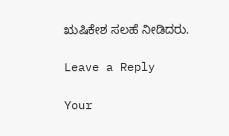ಋಷಿಕೇಶ ಸಲಹೆ ನೀಡಿದರು.

Leave a Reply

Your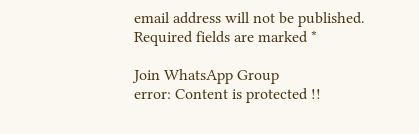email address will not be published. Required fields are marked *

Join WhatsApp Group
error: Content is protected !!